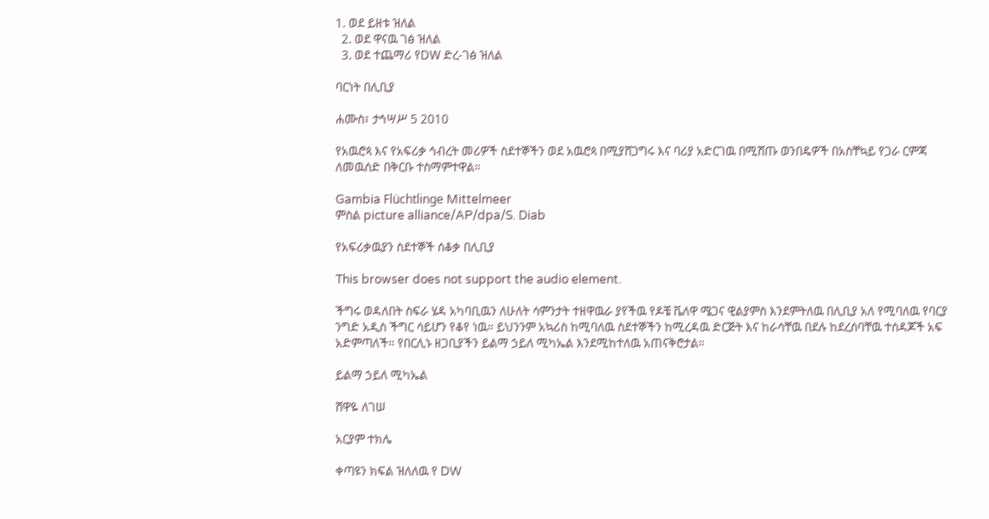1. ወደ ይዘቱ ዝለል
  2. ወደ ዋናዉ ገፅ ዝለል
  3. ወደ ተጨማሪ የDW ድረ-ገፅ ዝለል

ባርነት በሊቢያ

ሐሙስ፣ ታኅሣሥ 5 2010

የአዉሮጳ እና የአፍሪቃ ኅብረት መሪዎች ስደተኞችን ወደ አዉሮጳ በሚያሸጋግሩ እና ባሪያ አድርገዉ በሚሸጡ ወንበዴዎች በአስቸኳይ የጋራ ርምጃ ለመዉሰድ በቅርቡ ተስማምተዋል።

Gambia Flüchtlinge Mittelmeer
ምስል picture alliance/AP/dpa/S. Diab

የአፍሪቃዉያን ስደተኞች ሰቆቃ በሊቢያ

This browser does not support the audio element.

ችግሩ ወዳለበት ስፍራ ሄዳ አካባቢዉን ለሁለት ሳምንታት ተዘዋዉራ ያየችዉ የዶቼ ቬለዋ ሜጋና ዊልያምስ እንደምትለዉ በሊቢያ አለ የሚባለዉ የባርያ ንግድ አዲስ ችግር ሳይሆን የቆየ ነዉ። ይህንንም አኳሪስ ከሚባለዉ ስደተኞችን ከሚረዳዉ ድርጅት እና ከራሳቸዉ በደሉ ከደረሰባቸዉ ተሰዳጆች አፍ አድምጣለች። የበርሊኑ ዘጋቢያችን ይልማ ኃይለ ሚካኤል እንደሚከተለዉ አጠናቅሮታል።

ይልማ ኃይለ ሚካኤል

ሸዋዬ ለገሠ

አርያም ተክሌ

ቀጣዩን ክፍል ዝለለዉ የ DW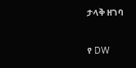ታላቅ ዘገባ

የ DW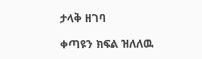ታላቅ ዘገባ

ቀጣዩን ክፍል ዝለለዉ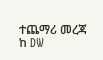ተጨማሪ መረጃ ከ DW